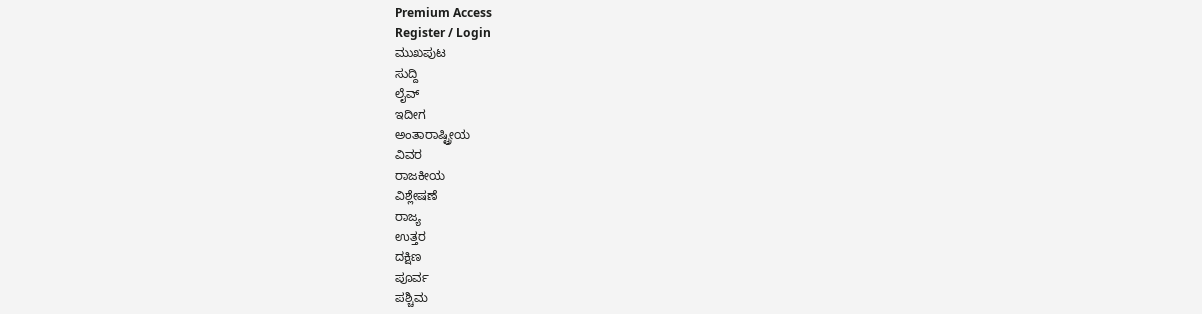Premium Access
Register / Login
ಮುಖಪುಟ
ಸುದ್ದಿ
ಲೈವ್
ಇದೀಗ
ಅಂತಾರಾಷ್ಟ್ರೀಯ
ವಿವರ
ರಾಜಕೀಯ
ವಿಶ್ಲೇಷಣೆ
ರಾಜ್ಯ
ಉತ್ತರ
ದಕ್ಷಿಣ
ಪೂರ್ವ
ಪಶ್ಚಿಮ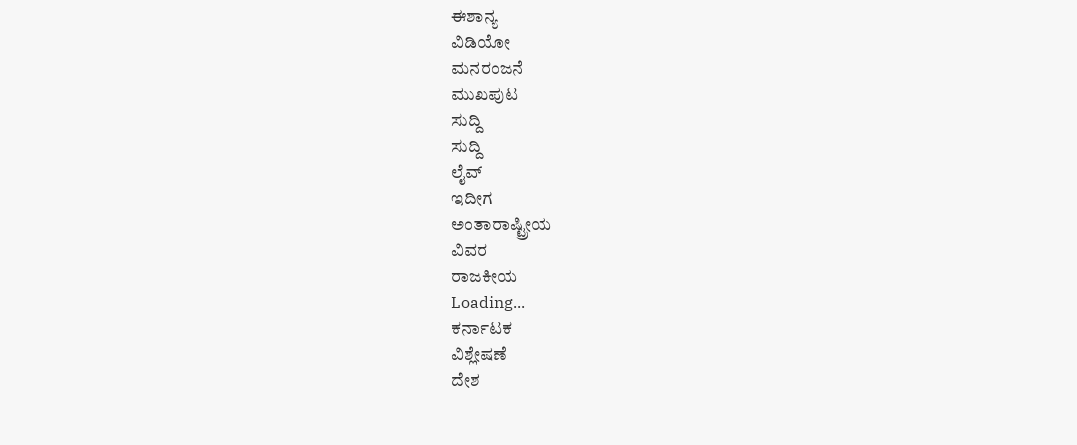ಈಶಾನ್ಯ
ವಿಡಿಯೋ
ಮನರಂಜನೆ
ಮುಖಪುಟ
ಸುದ್ದಿ
ಸುದ್ದಿ
ಲೈವ್
ಇದೀಗ
ಅಂತಾರಾಷ್ಟ್ರೀಯ
ವಿವರ
ರಾಜಕೀಯ
Loading...
ಕರ್ನಾಟಕ
ವಿಶ್ಲೇಷಣೆ
ದೇಶ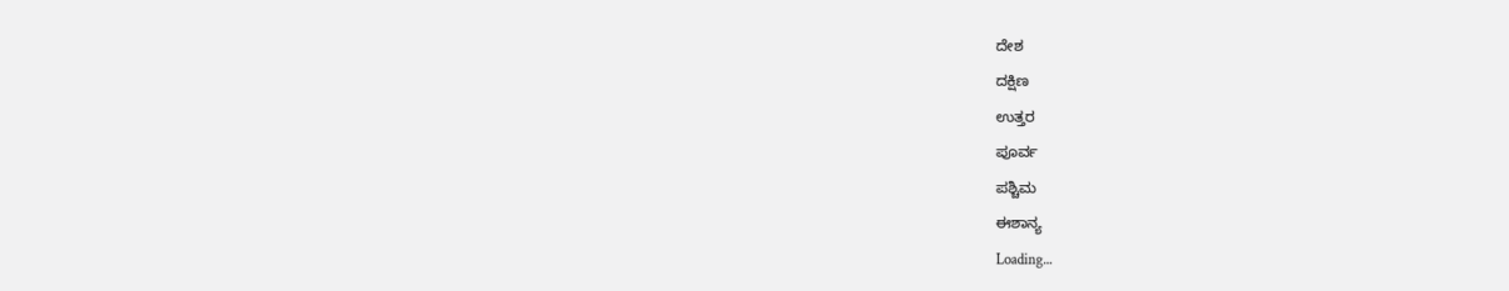ದೇಶ
ದಕ್ಷಿಣ
ಉತ್ತರ
ಪೂರ್ವ
ಪಶ್ಚಿಮ
ಈಶಾನ್ಯ
Loading...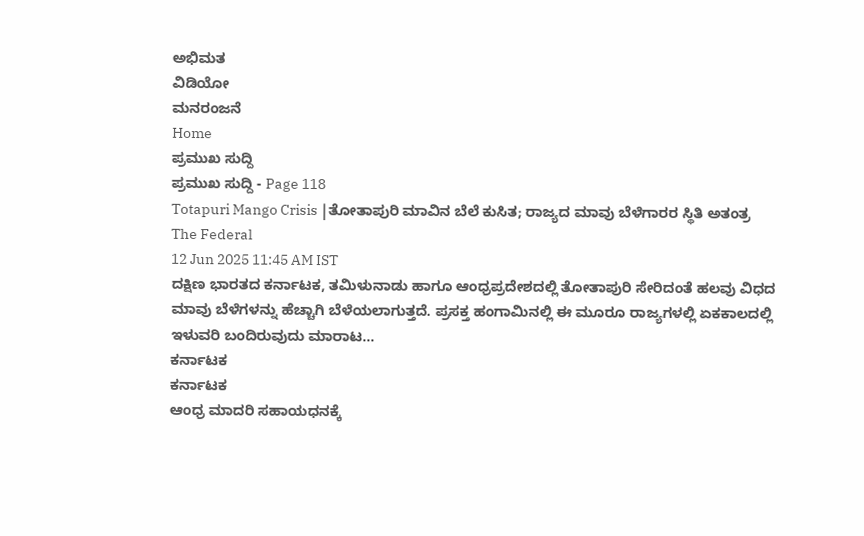ಅಭಿಮತ
ವಿಡಿಯೋ
ಮನರಂಜನೆ
Home
ಪ್ರಮುಖ ಸುದ್ದಿ
ಪ್ರಮುಖ ಸುದ್ದಿ - Page 118
Totapuri Mango Crisis |ತೋತಾಪುರಿ ಮಾವಿನ ಬೆಲೆ ಕುಸಿತ; ರಾಜ್ಯದ ಮಾವು ಬೆಳೆಗಾರರ ಸ್ಥಿತಿ ಅತಂತ್ರ
The Federal
12 Jun 2025 11:45 AM IST
ದಕ್ಷಿಣ ಭಾರತದ ಕರ್ನಾಟಕ, ತಮಿಳುನಾಡು ಹಾಗೂ ಆಂಧ್ರಪ್ರದೇಶದಲ್ಲಿ ತೋತಾಪುರಿ ಸೇರಿದಂತೆ ಹಲವು ವಿಧದ ಮಾವು ಬೆಳೆಗಳನ್ನು ಹೆಚ್ಚಾಗಿ ಬೆಳೆಯಲಾಗುತ್ತದೆ. ಪ್ರಸಕ್ತ ಹಂಗಾಮಿನಲ್ಲಿ ಈ ಮೂರೂ ರಾಜ್ಯಗಳಲ್ಲಿ ಏಕಕಾಲದಲ್ಲಿ ಇಳುವರಿ ಬಂದಿರುವುದು ಮಾರಾಟ...
ಕರ್ನಾಟಕ
ಕರ್ನಾಟಕ
ಆಂಧ್ರ ಮಾದರಿ ಸಹಾಯಧನಕ್ಕೆ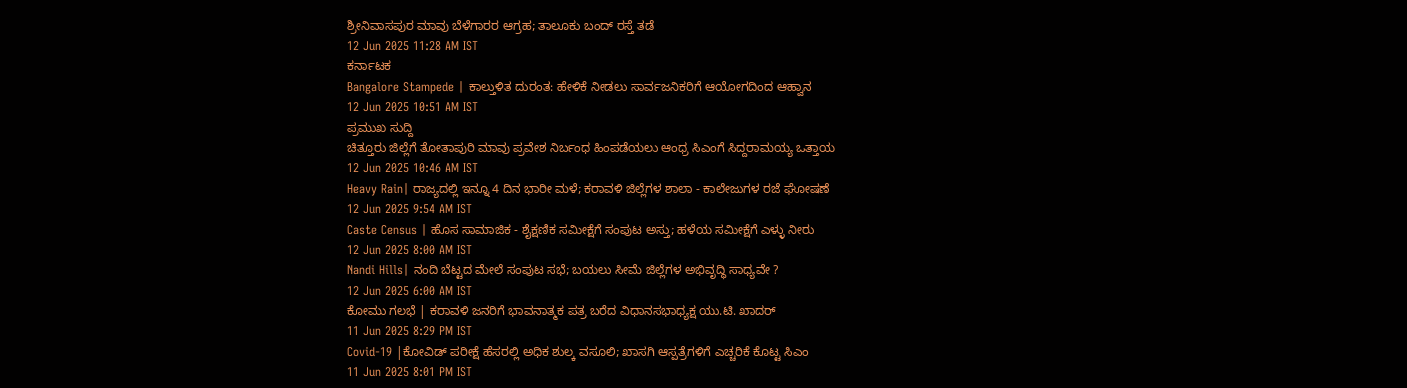ಶ್ರೀನಿವಾಸಪುರ ಮಾವು ಬೆಳೆಗಾರರ ಆಗ್ರಹ; ತಾಲೂಕು ಬಂದ್ ರಸ್ತೆ ತಡೆ
12 Jun 2025 11:28 AM IST
ಕರ್ನಾಟಕ
Bangalore Stampede | ಕಾಲ್ತುಳಿತ ದುರಂತ: ಹೇಳಿಕೆ ನೀಡಲು ಸಾರ್ವಜನಿಕರಿಗೆ ಆಯೋಗದಿಂದ ಆಹ್ವಾನ
12 Jun 2025 10:51 AM IST
ಪ್ರಮುಖ ಸುದ್ದಿ
ಚಿತ್ತೂರು ಜಿಲ್ಲೆಗೆ ತೋತಾಪುರಿ ಮಾವು ಪ್ರವೇಶ ನಿರ್ಬಂಧ ಹಿಂಪಡೆಯಲು ಆಂಧ್ರ ಸಿಎಂಗೆ ಸಿದ್ದರಾಮಯ್ಯ ಒತ್ತಾಯ
12 Jun 2025 10:46 AM IST
Heavy Rain| ರಾಜ್ಯದಲ್ಲಿ ಇನ್ನೂ 4 ದಿನ ಭಾರೀ ಮಳೆ; ಕರಾವಳಿ ಜಿಲ್ಲೆಗಳ ಶಾಲಾ - ಕಾಲೇಜುಗಳ ರಜೆ ಘೋಷಣೆ
12 Jun 2025 9:54 AM IST
Caste Census | ಹೊಸ ಸಾಮಾಜಿಕ - ಶೈಕ್ಷಣಿಕ ಸಮೀಕ್ಷೆಗೆ ಸಂಪುಟ ಅಸ್ತು; ಹಳೆಯ ಸಮೀಕ್ಷೆಗೆ ಎಳ್ಳು ನೀರು
12 Jun 2025 8:00 AM IST
Nandi Hills| ನಂದಿ ಬೆಟ್ಟದ ಮೇಲೆ ಸಂಪುಟ ಸಭೆ; ಬಯಲು ಸೀಮೆ ಜಿಲ್ಲೆಗಳ ಅಭಿವೃದ್ಧಿ ಸಾಧ್ಯವೇ ?
12 Jun 2025 6:00 AM IST
ಕೋಮು ಗಲಭೆ | ಕರಾವಳಿ ಜನರಿಗೆ ಭಾವನಾತ್ಮಕ ಪತ್ರ ಬರೆದ ವಿಧಾನಸಭಾಧ್ಯಕ್ಷ ಯು.ಟಿ. ಖಾದರ್
11 Jun 2025 8:29 PM IST
Covid-19 |ಕೋವಿಡ್ ಪರೀಕ್ಷೆ ಹೆಸರಲ್ಲಿ ಅಧಿಕ ಶುಲ್ಕ ವಸೂಲಿ; ಖಾಸಗಿ ಆಸ್ಪತ್ರೆಗಳಿಗೆ ಎಚ್ಚರಿಕೆ ಕೊಟ್ಟ ಸಿಎಂ
11 Jun 2025 8:01 PM IST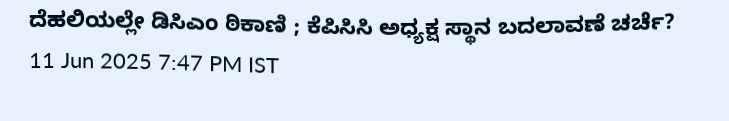ದೆಹಲಿಯಲ್ಲೇ ಡಿಸಿಎಂ ಠಿಕಾಣಿ ; ಕೆಪಿಸಿಸಿ ಅಧ್ಯಕ್ಷ ಸ್ಥಾನ ಬದಲಾವಣೆ ಚರ್ಚೆ?
11 Jun 2025 7:47 PM IST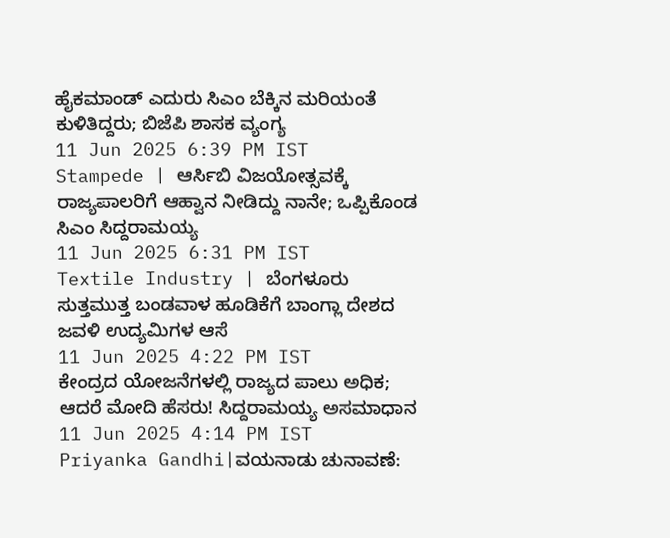ಹೈಕಮಾಂಡ್ ಎದುರು ಸಿಎಂ ಬೆಕ್ಕಿನ ಮರಿಯಂತೆ ಕುಳಿತಿದ್ದರು; ಬಿಜೆಪಿ ಶಾಸಕ ವ್ಯಂಗ್ಯ
11 Jun 2025 6:39 PM IST
Stampede | ಆರ್ಸಿಬಿ ವಿಜಯೋತ್ಸವಕ್ಕೆ ರಾಜ್ಯಪಾಲರಿಗೆ ಆಹ್ವಾನ ನೀಡಿದ್ದು ನಾನೇ; ಒಪ್ಪಿಕೊಂಡ ಸಿಎಂ ಸಿದ್ದರಾಮಯ್ಯ
11 Jun 2025 6:31 PM IST
Textile Industry | ಬೆಂಗಳೂರು ಸುತ್ತಮುತ್ತ ಬಂಡವಾಳ ಹೂಡಿಕೆಗೆ ಬಾಂಗ್ಲಾ ದೇಶದ ಜವಳಿ ಉದ್ಯಮಿಗಳ ಆಸೆ
11 Jun 2025 4:22 PM IST
ಕೇಂದ್ರದ ಯೋಜನೆಗಳಲ್ಲಿ ರಾಜ್ಯದ ಪಾಲು ಅಧಿಕ; ಆದರೆ ಮೋದಿ ಹೆಸರು! ಸಿದ್ದರಾಮಯ್ಯ ಅಸಮಾಧಾನ
11 Jun 2025 4:14 PM IST
Priyanka Gandhi|ವಯನಾಡು ಚುನಾವಣೆ: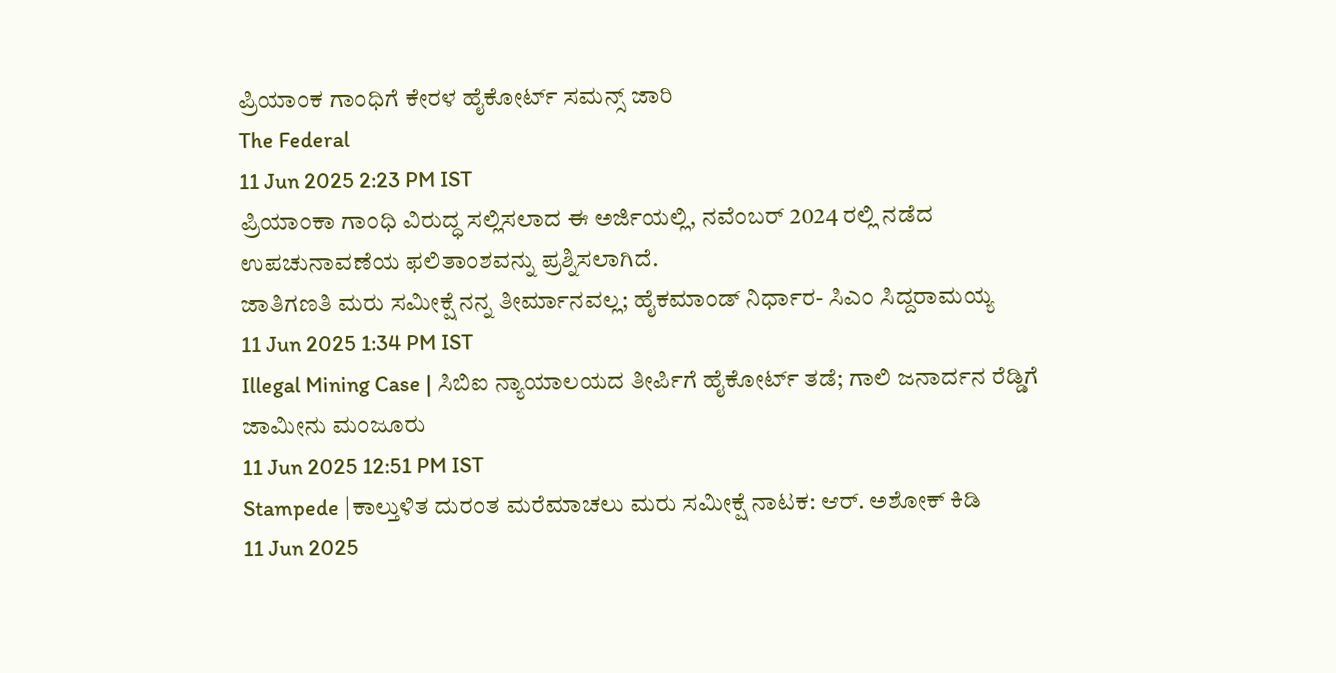ಪ್ರಿಯಾಂಕ ಗಾಂಧಿಗೆ ಕೇರಳ ಹೈಕೋರ್ಟ್ ಸಮನ್ಸ್ ಜಾರಿ
The Federal
11 Jun 2025 2:23 PM IST
ಪ್ರಿಯಾಂಕಾ ಗಾಂಧಿ ವಿರುದ್ಧ ಸಲ್ಲಿಸಲಾದ ಈ ಅರ್ಜಿಯಲ್ಲಿ, ನವೆಂಬರ್ 2024 ರಲ್ಲಿ ನಡೆದ ಉಪಚುನಾವಣೆಯ ಫಲಿತಾಂಶವನ್ನು ಪ್ರಶ್ನಿಸಲಾಗಿದೆ.
ಜಾತಿಗಣತಿ ಮರು ಸಮೀಕ್ಷೆ ನನ್ನ ತೀರ್ಮಾನವಲ್ಲ; ಹೈಕಮಾಂಡ್ ನಿರ್ಧಾರ- ಸಿಎಂ ಸಿದ್ದರಾಮಯ್ಯ
11 Jun 2025 1:34 PM IST
Illegal Mining Case | ಸಿಬಿಐ ನ್ಯಾಯಾಲಯದ ತೀರ್ಪಿಗೆ ಹೈಕೋರ್ಟ್ ತಡೆ; ಗಾಲಿ ಜನಾರ್ದನ ರೆಡ್ಡಿಗೆ ಜಾಮೀನು ಮಂಜೂರು
11 Jun 2025 12:51 PM IST
Stampede |ಕಾಲ್ತುಳಿತ ದುರಂತ ಮರೆಮಾಚಲು ಮರು ಸಮೀಕ್ಷೆ ನಾಟಕ: ಆರ್. ಅಶೋಕ್ ಕಿಡಿ
11 Jun 2025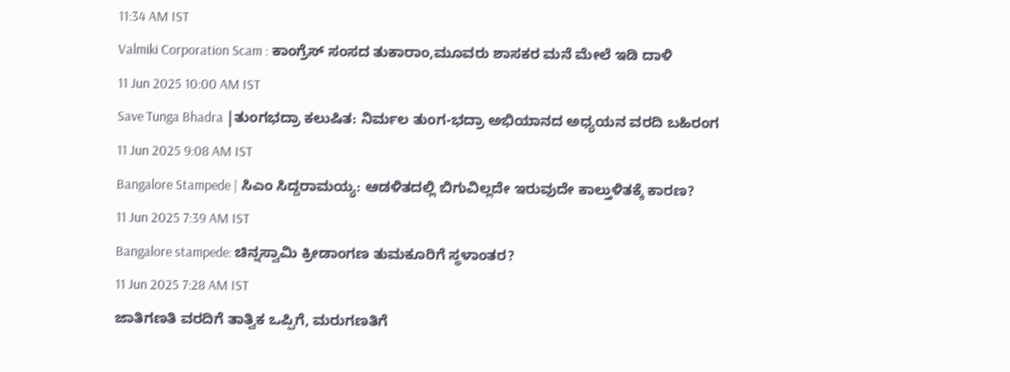11:34 AM IST
Valmiki Corporation Scam : ಕಾಂಗ್ರೆಸ್ ಸಂಸದ ತುಕಾರಾಂ,ಮೂವರು ಶಾಸಕರ ಮನೆ ಮೇಲೆ ಇಡಿ ದಾಳಿ
11 Jun 2025 10:00 AM IST
Save Tunga Bhadra |ತುಂಗಭದ್ರಾ ಕಲುಷಿತ: ನಿರ್ಮಲ ತುಂಗ-ಭದ್ರಾ ಅಭಿಯಾನದ ಅಧ್ಯಯನ ವರದಿ ಬಹಿರಂಗ
11 Jun 2025 9:08 AM IST
Bangalore Stampede | ಸಿಎಂ ಸಿದ್ದರಾಮಯ್ಯ: ಆಡಳಿತದಲ್ಲಿ ಬಿಗುವಿಲ್ಲದೇ ಇರುವುದೇ ಕಾಲ್ತುಳಿತಕ್ಕೆ ಕಾರಣ?
11 Jun 2025 7:39 AM IST
Bangalore stampede: ಚಿನ್ನಸ್ವಾಮಿ ಕ್ರೀಡಾಂಗಣ ತುಮಕೂರಿಗೆ ಸ್ಥಳಾಂತರ?
11 Jun 2025 7:28 AM IST
ಜಾತಿಗಣತಿ ವರದಿಗೆ ತಾತ್ವಿಕ ಒಪ್ಪಿಗೆ, ಮರುಗಣತಿಗೆ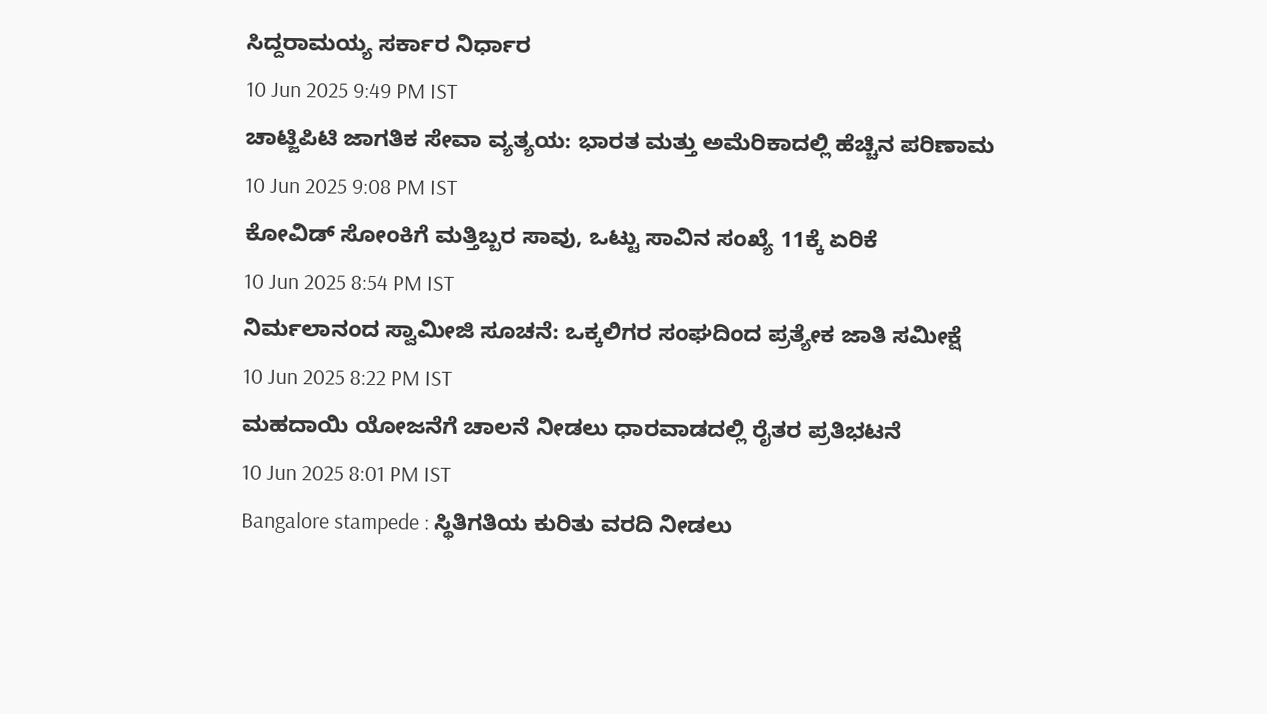ಸಿದ್ದರಾಮಯ್ಯ ಸರ್ಕಾರ ನಿರ್ಧಾರ
10 Jun 2025 9:49 PM IST
ಚಾಟ್ಜಿಪಿಟಿ ಜಾಗತಿಕ ಸೇವಾ ವ್ಯತ್ಯಯ: ಭಾರತ ಮತ್ತು ಅಮೆರಿಕಾದಲ್ಲಿ ಹೆಚ್ಚಿನ ಪರಿಣಾಮ
10 Jun 2025 9:08 PM IST
ಕೋವಿಡ್ ಸೋಂಕಿಗೆ ಮತ್ತಿಬ್ಬರ ಸಾವು, ಒಟ್ಟು ಸಾವಿನ ಸಂಖ್ಯೆ 11ಕ್ಕೆ ಏರಿಕೆ
10 Jun 2025 8:54 PM IST
ನಿರ್ಮಲಾನಂದ ಸ್ವಾಮೀಜಿ ಸೂಚನೆ: ಒಕ್ಕಲಿಗರ ಸಂಘದಿಂದ ಪ್ರತ್ಯೇಕ ಜಾತಿ ಸಮೀಕ್ಷೆ
10 Jun 2025 8:22 PM IST
ಮಹದಾಯಿ ಯೋಜನೆಗೆ ಚಾಲನೆ ನೀಡಲು ಧಾರವಾಡದಲ್ಲಿ ರೈತರ ಪ್ರತಿಭಟನೆ
10 Jun 2025 8:01 PM IST
Bangalore stampede : ಸ್ಥಿತಿಗತಿಯ ಕುರಿತು ವರದಿ ನೀಡಲು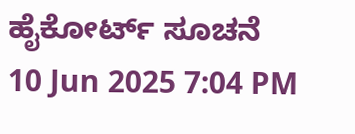ಹೈಕೋರ್ಟ್ ಸೂಚನೆ
10 Jun 2025 7:04 PM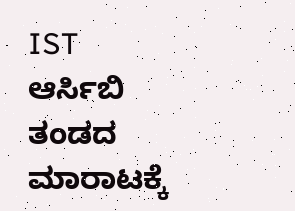IST
ಆರ್ಸಿಬಿ ತಂಡದ ಮಾರಾಟಕ್ಕೆ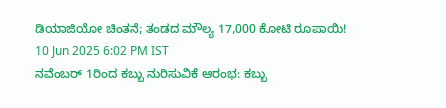ಡಿಯಾಜಿಯೋ ಚಿಂತನೆ; ತಂಡದ ಮೌಲ್ಯ 17,000 ಕೋಟಿ ರೂಪಾಯಿ!
10 Jun 2025 6:02 PM IST
ನವೆಂಬರ್ 1ರಿಂದ ಕಬ್ಬು ನುರಿಸುವಿಕೆ ಆರಂಭ: ಕಬ್ಬು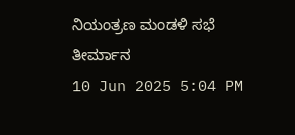ನಿಯಂತ್ರಣ ಮಂಡಳಿ ಸಭೆ ತೀರ್ಮಾನ
10 Jun 2025 5:04 PM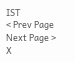IST
< Prev Page
Next Page >
X